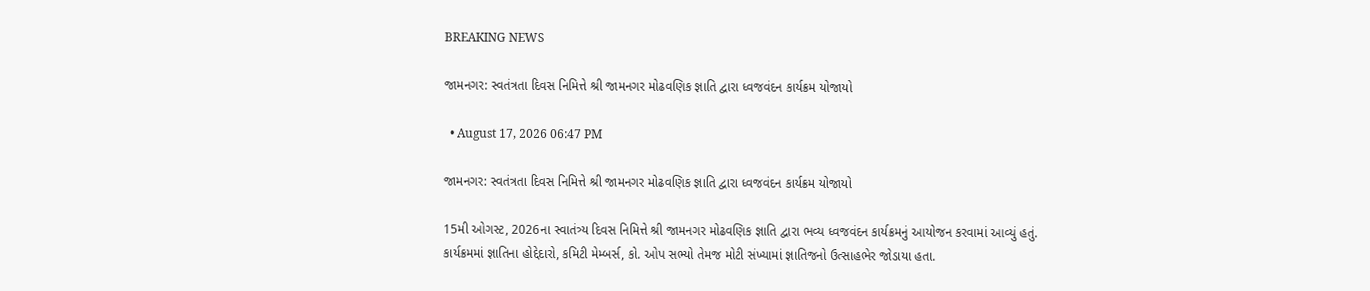BREAKING NEWS

જામનગર: સ્વતંત્રતા દિવસ નિમિત્તે શ્રી જામનગર મોઢવણિક જ્ઞાતિ દ્વારા ધ્વજવંદન કાર્યક્રમ યોજાયો

  • August 17, 2026 06:47 PM

જામનગર: સ્વતંત્રતા દિવસ નિમિત્તે શ્રી જામનગર મોઢવણિક જ્ઞાતિ દ્વારા ધ્વજવંદન કાર્યક્રમ યોજાયો

15મી ઓગસ્ટ, 2026ના સ્વાતંત્ર્ય દિવસ નિમિત્તે શ્રી જામનગર મોઢવણિક જ્ઞાતિ દ્વારા ભવ્ય ધ્વજવંદન કાર્યક્રમનું આયોજન કરવામાં આવ્યું હતું. કાર્યક્રમમાં જ્ઞાતિના હોદ્દેદારો, કમિટી મેમ્બર્સ, કો. ઓપ સભ્યો તેમજ મોટી સંખ્યામાં જ્ઞાતિજનો ઉત્સાહભેર જોડાયા હતા.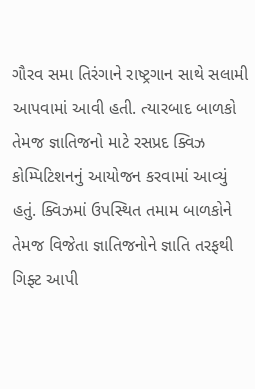ગૌરવ સમા તિરંગાને રાષ્ટ્રગાન સાથે સલામી આપવામાં આવી હતી. ત્યારબાદ બાળકો તેમજ જ્ઞાતિજનો માટે રસપ્રદ ક્વિઝ કોમ્પિટિશનનું આયોજન કરવામાં આવ્યું હતું. ક્વિઝમાં ઉપસ્થિત તમામ બાળકોને તેમજ વિજેતા જ્ઞાતિજનોને જ્ઞાતિ તરફથી ગિફ્ટ આપી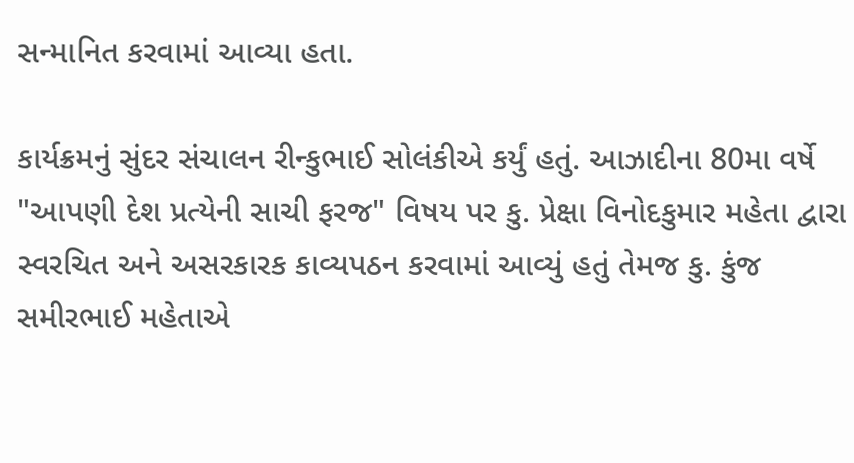સન્માનિત કરવામાં આવ્યા હતા.

કાર્યક્રમનું સુંદર સંચાલન રીન્કુભાઈ સોલંકીએ કર્યું હતું. આઝાદીના 80મા વર્ષે "આપણી દેશ પ્રત્યેની સાચી ફરજ" વિષય પર કુ. પ્રેક્ષા વિનોદકુમાર મહેતા દ્વારા સ્વરચિત અને અસરકારક કાવ્યપઠન કરવામાં આવ્યું હતું તેમજ કુ. કુંજ સમીરભાઈ મહેતાએ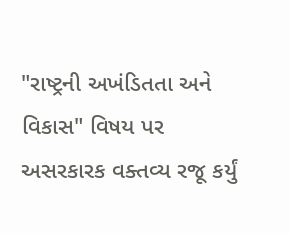"રાષ્ટ્રની અખંડિતતા અને વિકાસ" વિષય પર અસરકારક વક્તવ્ય રજૂ કર્યું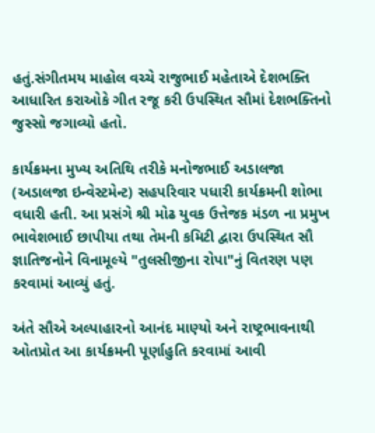હતું.સંગીતમય માહોલ વચ્ચે રાજુભાઈ મહેતાએ દેશભક્તિ આધારિત કરાઓકે ગીત રજૂ કરી ઉપસ્થિત સૌમાં દેશભક્તિનો જુસ્સો જગાવ્યો હતો.

કાર્યક્રમના મુખ્ય અતિથિ તરીકે મનોજભાઈ અડાલજા (અડાલજા ઇન્વેસ્ટમેન્ટ) સહપરિવાર પધારી કાર્યક્રમની શોભા વધારી હતી. આ પ્રસંગે શ્રી મોઢ યુવક ઉત્તેજક મંડળ ના પ્રમુખ ભાવેશભાઈ છાપીયા તથા તેમની કમિટી દ્વારા ઉપસ્થિત સૌ જ્ઞાતિજનોને વિનામૂલ્યે "તુલસીજીના રોપા"નું વિતરણ પણ કરવામાં આવ્યું હતું.

અંતે સૌએ અલ્પાહારનો આનંદ માણ્યો અને રાષ્ટ્રભાવનાથી ઓતપ્રોત આ કાર્યક્રમની પૂર્ણાહુતિ કરવામાં આવી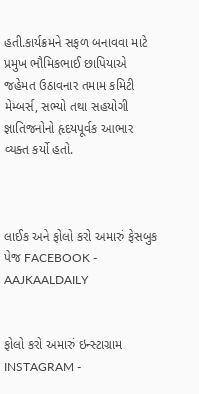હતી.કાર્યક્રમને સફળ બનાવવા માટે પ્રમુખ ભૌમિકભાઈ છાપિયાએ જહેમત ઉઠાવનાર તમામ કમિટી મેમ્બર્સ, સભ્યો તથા સહયોગી જ્ઞાતિજનોનો હૃદયપૂર્વક આભાર વ્યક્ત કર્યો હતો.



લાઈક અને ફોલો કરો અમારું ફેસબુક પેજ FACEBOOK - AAJKAALDAILY


ફોલો કરો અમારું ઇન્સ્ટાગ્રામ INSTAGRAM -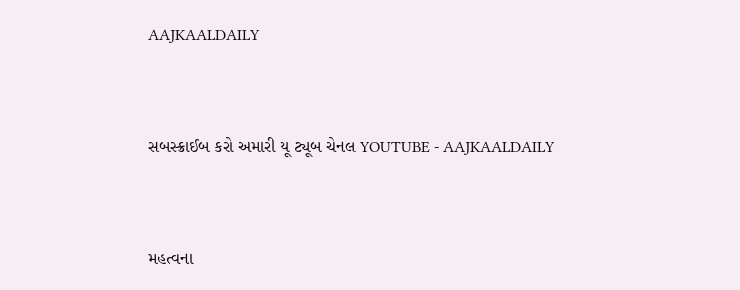AAJKAALDAILY


સબસ્ક્રાઈબ કરો અમારી યૂ ટ્યૂબ ચેનલ YOUTUBE - AAJKAALDAILY


મહત્વના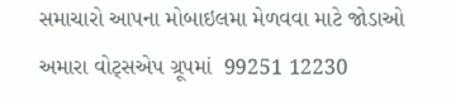સમાચારો આપના મોબાઇલમા મેળવવા માટે જોડાઓ અમારા વોટ્સએપ ગ્રૂપમાં  99251 12230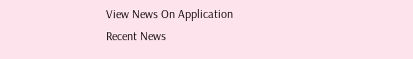View News On Application
Recent News